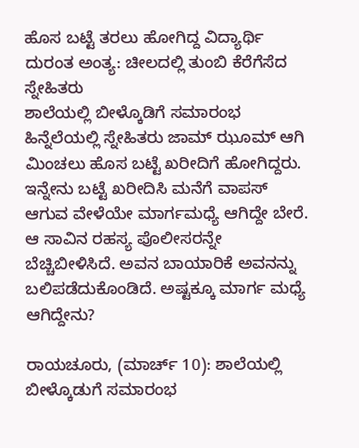ಹೊಸ ಬಟ್ಟೆ ತರಲು ಹೋಗಿದ್ದ ವಿದ್ಯಾರ್ಥಿ ದುರಂತ ಅಂತ್ಯ: ಚೀಲದಲ್ಲಿ ತುಂಬಿ ಕೆರೆಗೆಸೆದ ಸ್ನೇಹಿತರು
ಶಾಲೆಯಲ್ಲಿ ಬೀಳ್ಕೊಡಿಗೆ ಸಮಾರಂಭ ಹಿನ್ನೆಲೆಯಲ್ಲಿ ಸ್ನೇಹಿತರು ಜಾಮ್ ಝೂಮ್ ಆಗಿ ಮಿಂಚಲು ಹೊಸ ಬಟ್ಟೆ ಖರೀದಿಗೆ ಹೋಗಿದ್ದರು. ಇನ್ನೇನು ಬಟ್ಟೆ ಖರೀದಿಸಿ ಮನೆಗೆ ವಾಪಸ್ ಆಗುವ ವೇಳೆಯೇ ಮಾರ್ಗಮಧ್ಯೆ ಆಗಿದ್ದೇ ಬೇರೆ. ಆ ಸಾವಿನ ರಹಸ್ಯ ಪೊಲೀಸರನ್ನೇ ಬೆಚ್ಚಿಬೀಳಿಸಿದೆ. ಅವನ ಬಾಯಾರಿಕೆ ಅವನನ್ನು ಬಲಿಪಡೆದುಕೊಂಡಿದೆ. ಅಷ್ಟಕ್ಕೂ ಮಾರ್ಗ ಮಧ್ಯೆ ಆಗಿದ್ದೇನು?

ರಾಯಚೂರು, (ಮಾರ್ಚ್ 10): ಶಾಲೆಯಲ್ಲಿ ಬೀಳ್ಕೊಡುಗೆ ಸಮಾರಂಭ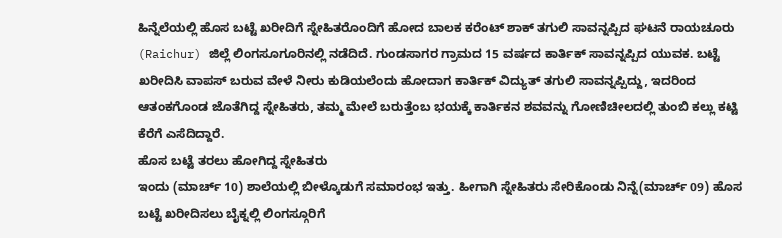ಹಿನ್ನೆಲೆಯಲ್ಲಿ ಹೊಸ ಬಟ್ಟೆ ಖರೀದಿಗೆ ಸ್ನೇಹಿತರೊಂದಿಗೆ ಹೋದ ಬಾಲಕ ಕರೆಂಟ್ ಶಾಕ್ ತಗುಲಿ ಸಾವನ್ನಪ್ಪಿದ ಘಟನೆ ರಾಯಚೂರು (Raichur) ಜಿಲ್ಲೆ ಲಿಂಗಸೂಗೂರಿನಲ್ಲಿ ನಡೆದಿದೆ. ಗುಂಡಸಾಗರ ಗ್ರಾಮದ 15 ವರ್ಷದ ಕಾರ್ತಿಕ್ ಸಾವನ್ನಪ್ಪಿದ ಯುವಕ. ಬಟ್ಟೆ ಖರೀದಿಸಿ ವಾಪಸ್ ಬರುವ ವೇಳೆ ನೀರು ಕುಡಿಯಲೆಂದು ಹೋದಾಗ ಕಾರ್ತಿಕ್ ವಿದ್ಯುತ್ ತಗುಲಿ ಸಾವನ್ನಪ್ಪಿದ್ದು, ಇದರಿಂದ ಆತಂಕಗೊಂಡ ಜೊತೆಗಿದ್ದ ಸ್ನೇಹಿತರು, ತಮ್ಮ ಮೇಲೆ ಬರುತ್ತೆಂಬ ಭಯಕ್ಕೆ ಕಾರ್ತಿಕನ ಶವವನ್ನು ಗೋಣಿಚೀಲದಲ್ಲಿ ತುಂಬಿ ಕಲ್ಲು ಕಟ್ಟಿ ಕೆರೆಗೆ ಎಸೆದಿದ್ದಾರೆ.
ಹೊಸ ಬಟ್ಟೆ ತರಲು ಹೋಗಿದ್ದ ಸ್ನೇಹಿತರು
ಇಂದು (ಮಾರ್ಚ್ 10) ಶಾಲೆಯಲ್ಲಿ ಬೀಳ್ಕೊಡುಗೆ ಸಮಾರಂಭ ಇತ್ತು. ಹೀಗಾಗಿ ಸ್ನೇಹಿತರು ಸೇರಿಕೊಂಡು ನಿನ್ನೆ(ಮಾರ್ಚ್ 09) ಹೊಸ ಬಟ್ಟೆ ಖರೀದಿಸಲು ಬೈಕ್ನಲ್ಲಿ ಲಿಂಗಸ್ಗೂರಿಗೆ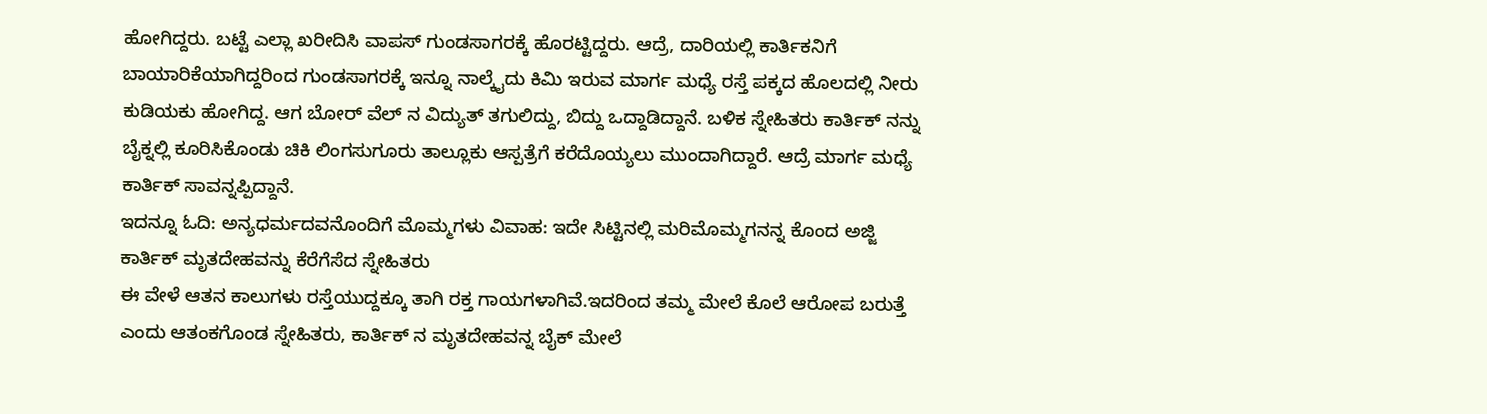ಹೋಗಿದ್ದರು. ಬಟ್ಟೆ ಎಲ್ಲಾ ಖರೀದಿಸಿ ವಾಪಸ್ ಗುಂಡಸಾಗರಕ್ಕೆ ಹೊರಟ್ಟಿದ್ದರು. ಆದ್ರೆ, ದಾರಿಯಲ್ಲಿ ಕಾರ್ತಿಕನಿಗೆ ಬಾಯಾರಿಕೆಯಾಗಿದ್ದರಿಂದ ಗುಂಡಸಾಗರಕ್ಕೆ ಇನ್ನೂ ನಾಲ್ಕೈದು ಕಿಮಿ ಇರುವ ಮಾರ್ಗ ಮಧ್ಯೆ ರಸ್ತೆ ಪಕ್ಕದ ಹೊಲದಲ್ಲಿ ನೀರು ಕುಡಿಯಕು ಹೋಗಿದ್ದ. ಆಗ ಬೋರ್ ವೆಲ್ ನ ವಿದ್ಯುತ್ ತಗುಲಿದ್ದು, ಬಿದ್ದು ಒದ್ದಾಡಿದ್ದಾನೆ. ಬಳಿಕ ಸ್ನೇಹಿತರು ಕಾರ್ತಿಕ್ ನನ್ನು ಬೈಕ್ನಲ್ಲಿ ಕೂರಿಸಿಕೊಂಡು ಚಿಕಿ ಲಿಂಗಸುಗೂರು ತಾಲ್ಲೂಕು ಆಸ್ಪತ್ರೆಗೆ ಕರೆದೊಯ್ಯಲು ಮುಂದಾಗಿದ್ದಾರೆ. ಆದ್ರೆ ಮಾರ್ಗ ಮಧ್ಯೆ ಕಾರ್ತಿಕ್ ಸಾವನ್ನಪ್ಪಿದ್ದಾನೆ.
ಇದನ್ನೂ ಓದಿ: ಅನ್ಯಧರ್ಮದವನೊಂದಿಗೆ ಮೊಮ್ಮಗಳು ವಿವಾಹ: ಇದೇ ಸಿಟ್ಟಿನಲ್ಲಿ ಮರಿಮೊಮ್ಮಗನನ್ನ ಕೊಂದ ಅಜ್ಜಿ
ಕಾರ್ತಿಕ್ ಮೃತದೇಹವನ್ನು ಕೆರೆಗೆಸೆದ ಸ್ನೇಹಿತರು
ಈ ವೇಳೆ ಆತನ ಕಾಲುಗಳು ರಸ್ತೆಯುದ್ದಕ್ಕೂ ತಾಗಿ ರಕ್ತ ಗಾಯಗಳಾಗಿವೆ.ಇದರಿಂದ ತಮ್ಮ ಮೇಲೆ ಕೊಲೆ ಆರೋಪ ಬರುತ್ತೆ ಎಂದು ಆತಂಕಗೊಂಡ ಸ್ನೇಹಿತರು, ಕಾರ್ತಿಕ್ ನ ಮೃತದೇಹವನ್ನ ಬೈಕ್ ಮೇಲೆ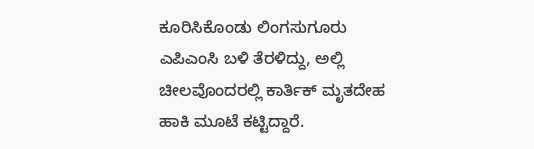ಕೂರಿಸಿಕೊಂಡು ಲಿಂಗಸುಗೂರು ಎಪಿಎಂಸಿ ಬಳಿ ತೆರಳಿದ್ದು, ಅಲ್ಲಿ ಚೀಲವೊಂದರಲ್ಲಿ ಕಾರ್ತಿಕ್ ಮೃತದೇಹ ಹಾಕಿ ಮೂಟೆ ಕಟ್ಟಿದ್ದಾರೆ.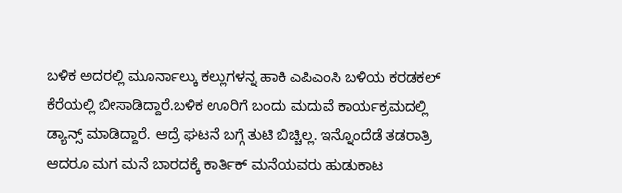ಬಳಿಕ ಅದರಲ್ಲಿ ಮೂರ್ನಾಲ್ಕು ಕಲ್ಲುಗಳನ್ನ ಹಾಕಿ ಎಪಿಎಂಸಿ ಬಳಿಯ ಕರಡಕಲ್ ಕೆರೆಯಲ್ಲಿ ಬೀಸಾಡಿದ್ದಾರೆ.ಬಳಿಕ ಊರಿಗೆ ಬಂದು ಮದುವೆ ಕಾರ್ಯಕ್ರಮದಲ್ಲಿ ಡ್ಯಾನ್ಸ್ ಮಾಡಿದ್ದಾರೆ. ಆದ್ರೆ ಘಟನೆ ಬಗ್ಗೆ ತುಟಿ ಬಿಚ್ಚಿಲ್ಲ. ಇನ್ನೊಂದೆಡೆ ತಡರಾತ್ರಿ ಆದರೂ ಮಗ ಮನೆ ಬಾರದಕ್ಕೆ ಕಾರ್ತಿಕ್ ಮನೆಯವರು ಹುಡುಕಾಟ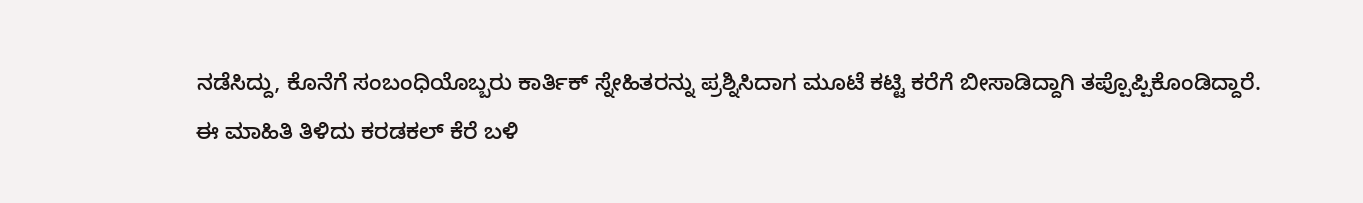ನಡೆಸಿದ್ದು, ಕೊನೆಗೆ ಸಂಬಂಧಿಯೊಬ್ಬರು ಕಾರ್ತಿಕ್ ಸ್ನೇಹಿತರನ್ನು ಪ್ರಶ್ನಿಸಿದಾಗ ಮೂಟೆ ಕಟ್ಟಿ ಕರೆಗೆ ಬೀಸಾಡಿದ್ದಾಗಿ ತಪ್ಪೊಪ್ಪಿಕೊಂಡಿದ್ದಾರೆ.
ಈ ಮಾಹಿತಿ ತಿಳಿದು ಕರಡಕಲ್ ಕೆರೆ ಬಳಿ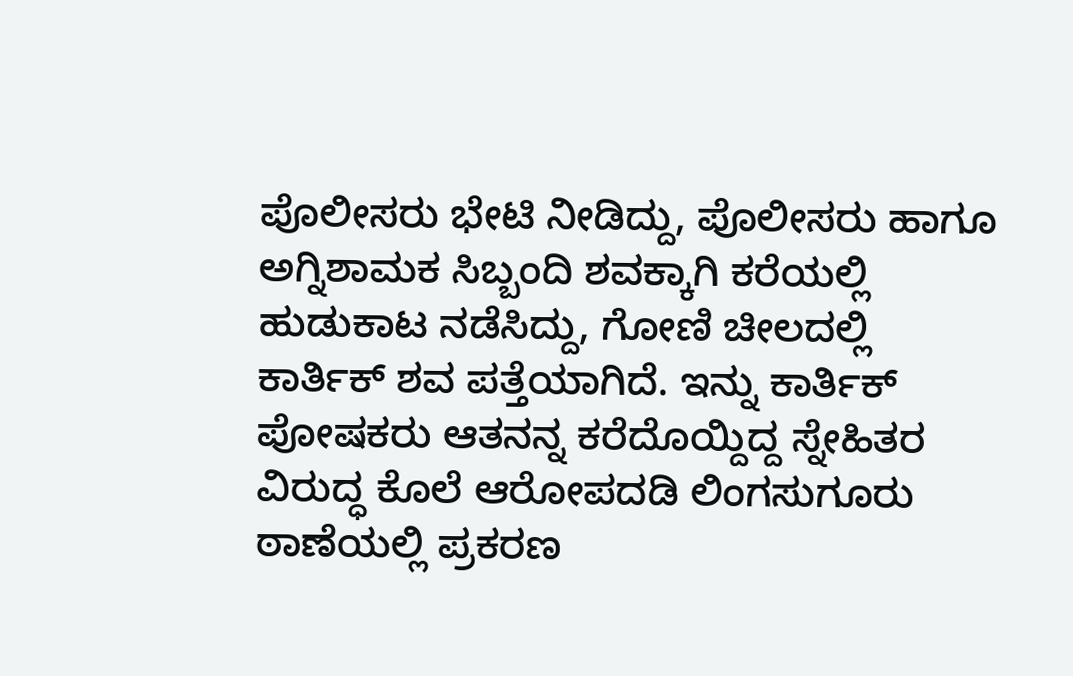ಪೊಲೀಸರು ಭೇಟಿ ನೀಡಿದ್ದು, ಪೊಲೀಸರು ಹಾಗೂ ಅಗ್ನಿಶಾಮಕ ಸಿಬ್ಬಂದಿ ಶವಕ್ಕಾಗಿ ಕರೆಯಲ್ಲಿ ಹುಡುಕಾಟ ನಡೆಸಿದ್ದು, ಗೋಣಿ ಚೀಲದಲ್ಲಿ ಕಾರ್ತಿಕ್ ಶವ ಪತ್ತೆಯಾಗಿದೆ. ಇನ್ನು ಕಾರ್ತಿಕ್ ಪೋಷಕರು ಆತನನ್ನ ಕರೆದೊಯ್ದಿದ್ದ ಸ್ನೇಹಿತರ ವಿರುದ್ಧ ಕೊಲೆ ಆರೋಪದಡಿ ಲಿಂಗಸುಗೂರು ಠಾಣೆಯಲ್ಲಿ ಪ್ರಕರಣ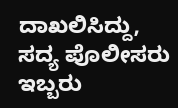ದಾಖಲಿಸಿದ್ದು, ಸದ್ಯ ಪೊಲೀಸರು ಇಬ್ಬರು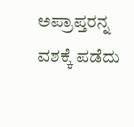ಅಪ್ರಾಪ್ತರನ್ನ ವಶಕ್ಕೆ ಪಡೆದು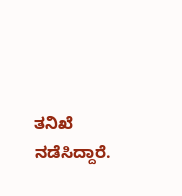ತನಿಖೆ ನಡೆಸಿದ್ದಾರೆ.